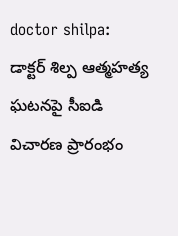doctor shilpa: డాక్టర్ శిల్ప ఆత్మహత్య ఘటనపై సీఐడి విచారణ ప్రారంభం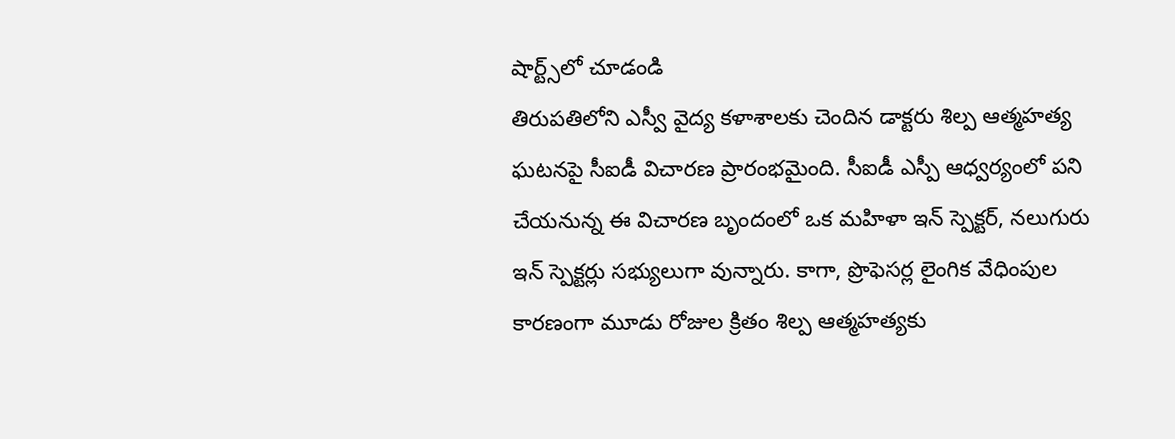షార్ట్స్‌లో చూడండి
తిరుపతిలోని ఎస్వీ వైద్య కళాశాలకు చెందిన డాక్టరు శిల్ప ఆత్మహత్య ఘటనపై సీఐడీ విచారణ ప్రారంభమైంది. సీఐడీ ఎస్పీ ఆధ్వర్యంలో పని చేయనున్న ఈ విచారణ బృందంలో ఒక మహిళా ఇన్ స్పెక్టర్, నలుగురు ఇన్ స్పెక్టర్లు సభ్యులుగా వున్నారు. కాగా, ప్రొఫెసర్ల లైంగిక వేధింపుల కారణంగా మూడు రోజుల క్రితం శిల్ప ఆత్మహత్యకు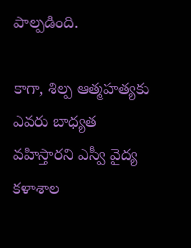పాల్పడింది.

కాగా, శిల్ప ఆత్మహత్యకు ఎవరు బాధ్యత వహిస్తారని ఎస్వీ వైద్య కళాశాల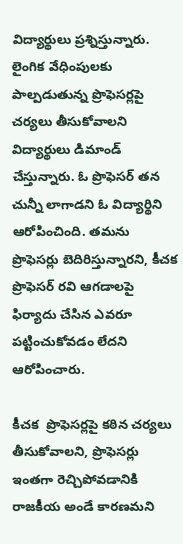విద్యార్థులు ప్రశ్నిస్తున్నారు. లైంగిక వేధింపులకు పాల్పడుతున్న ప్రొఫెసర్లపై చర్యలు తీసుకోవాలని విద్యార్థులు డిమాండ్ చేస్తున్నారు. ఓ ప్రొఫెసర్ తన చున్నీ లాగాడని ఓ విద్యార్థిని ఆరోపించింది. తమను ప్రొఫెసర్లు బెదిరిస్తున్నారని, కీచక ప్రొఫెసర్ రవి ఆగడాలపై ఫిర్యాదు చేసిన ఎవరూ పట్టించుకోవడం లేదని ఆరోపించారు.

కీచక  ప్రొఫెసర్లపై కఠిన చర్యలు తీసుకోవాలని, ప్రొఫెసర్లు ఇంతగా రెచ్చిపోవడానికి రాజకీయ అండే కారణమని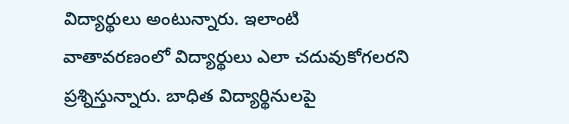విద్యార్థులు అంటున్నారు. ఇలాంటి వాతావరణంలో విద్యార్థులు ఎలా చదువుకోగలరని ప్రశ్నిస్తున్నారు. బాధిత విద్యార్థినులపై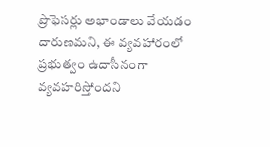ప్రొఫెసర్లు అభాండాలు వేయడం దారుణమని, ఈ వ్యవహారంలో ప్రభుత్వం ఉదాసీనంగా వ్యవహరిస్తోందని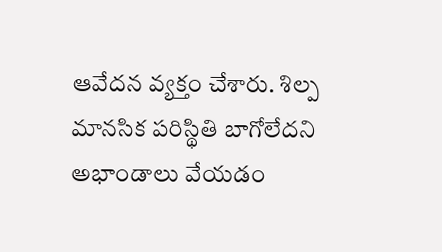ఆవేదన వ్యక్తం చేశారు. శిల్ప మానసిక పరిస్థితి బాగోలేదని అభాండాలు వేయడం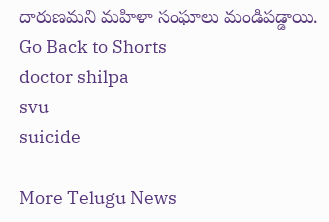దారుణమని మహిళా సంఘాలు మండిపడ్డాయి.
Go Back to Shorts
doctor shilpa
svu
suicide

More Telugu News